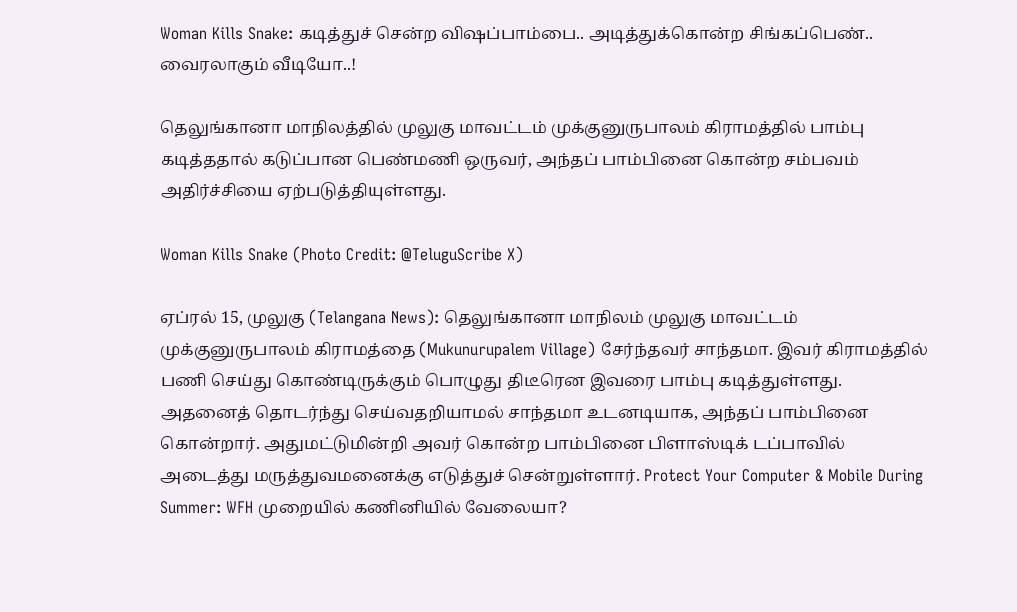Woman Kills Snake: கடித்துச் சென்ற விஷப்பாம்பை.. அடித்துக்கொன்ற சிங்கப்பெண்.. வைரலாகும் வீடியோ..!

தெலுங்கானா மாநிலத்தில் முலுகு மாவட்டம் முக்குனுருபாலம் கிராமத்தில் பாம்பு கடித்ததால் கடுப்பான பெண்மணி ஒருவர், அந்தப் பாம்பினை கொன்ற சம்பவம் அதிர்ச்சியை ஏற்படுத்தியுள்ளது.

Woman Kills Snake (Photo Credit: @TeluguScribe X)

ஏப்ரல் 15, முலுகு (Telangana News): தெலுங்கானா மாநிலம் முலுகு மாவட்டம் முக்குனுருபாலம் கிராமத்தை (Mukunurupalem Village) சேர்ந்தவர் சாந்தமா. இவர் கிராமத்தில் பணி செய்து கொண்டிருக்கும் பொழுது திடீரென இவரை பாம்பு கடித்துள்ளது. அதனைத் தொடர்ந்து செய்வதறியாமல் சாந்தமா உடனடியாக, அந்தப் பாம்பினை கொன்றார். அதுமட்டுமின்றி அவர் கொன்ற பாம்பினை பிளாஸ்டிக் டப்பாவில் அடைத்து மருத்துவமனைக்கு எடுத்துச் சென்றுள்ளார். Protect Your Computer & Mobile During Summer: WFH முறையில் கணினியில் வேலையா?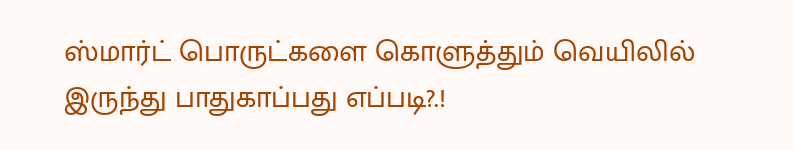ஸ்மார்ட் பொருட்களை கொளுத்தும் வெயிலில் இருந்து பாதுகாப்பது எப்படி?.!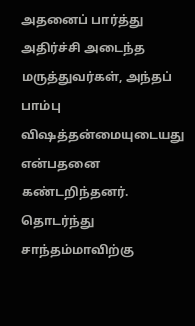அதனைப் பார்த்து அதிர்ச்சி அடைந்த மருத்துவர்கள், அந்தப் பாம்பு விஷத்தன்மையுடையது என்பதனை கண்டறிந்தனர். தொடர்ந்து சாந்தம்மாவிற்கு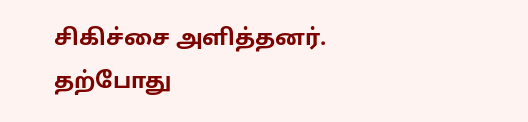சிகிச்சை அளித்தனர். தற்போது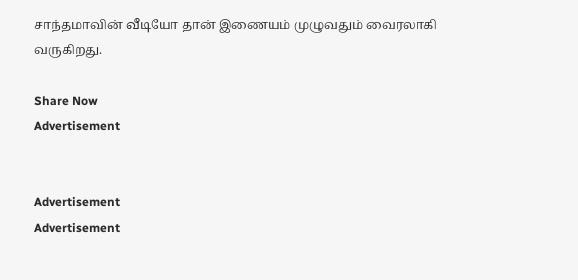சாந்தமாவின் வீடியோ தான் இணையம் முழுவதும் வைரலாகி வருகிறது.

Share Now
Advertisement


Advertisement
Advertisement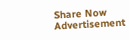Share Now
Advertisement